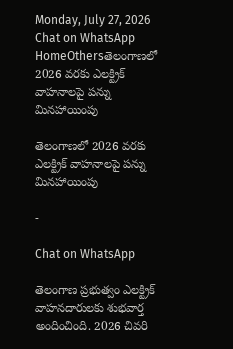Monday, July 27, 2026
Chat on WhatsApp
HomeOthersతెలంగాణలో 2026 వరకు ఎలక్ట్రిక్ వాహనాలపై పన్ను మినహాయింపు

తెలంగాణలో 2026 వరకు ఎలక్ట్రిక్ వాహనాలపై పన్ను మినహాయింపు

-

Chat on WhatsApp

తెలంగాణ ప్రభుత్వం ఎలక్ట్రిక్ వాహనదారులకు శుభవార్త అందించింది. 2026 చివరి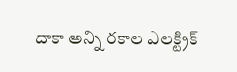దాకా అన్ని రకాల ఎలక్ట్రిక్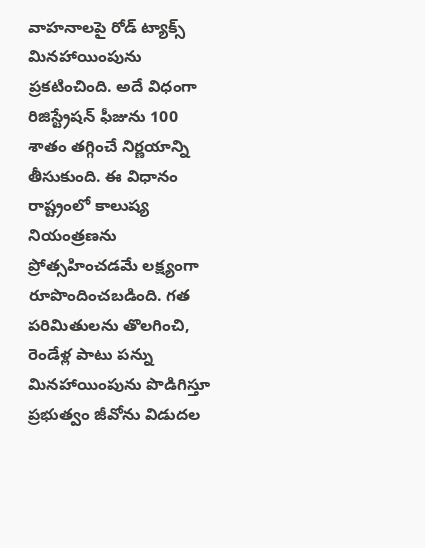వాహనాలపై రోడ్ ట్యాక్స్ మినహాయింపును ప్రకటించింది. అదే విధంగా రిజిస్ట్రేషన్ ఫీజును 100 శాతం తగ్గించే నిర్ణయాన్ని తీసుకుంది. ఈ విధానం రాష్ట్రంలో కాలుష్య నియంత్రణను ప్రోత్సహించడమే లక్ష్యంగా రూపొందించబడింది. గత పరిమితులను తొలగించి, రెండేళ్ల పాటు పన్ను మినహాయింపును పొడిగిస్తూ ప్రభుత్వం జీవోను విడుదల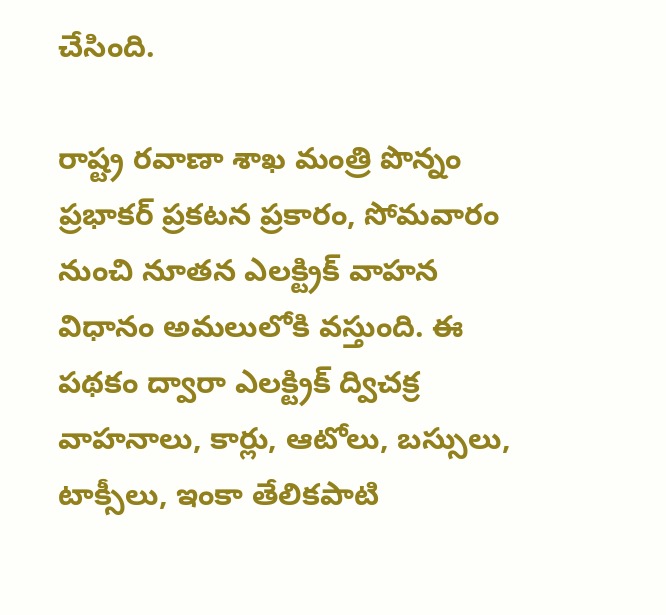చేసింది.

రాష్ట్ర రవాణా శాఖ మంత్రి పొన్నం ప్రభాకర్ ప్రకటన ప్రకారం, సోమవారం నుంచి నూతన ఎలక్ట్రిక్ వాహన విధానం అమలులోకి వస్తుంది. ఈ పథకం ద్వారా ఎలక్ట్రిక్ ద్విచక్ర వాహనాలు, కార్లు, ఆటోలు, బస్సులు, టాక్సీలు, ఇంకా తేలికపాటి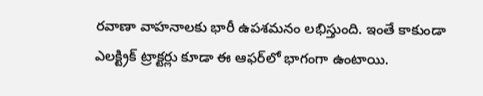రవాణా వాహనాలకు భారీ ఉపశమనం లభిస్తుంది. ఇంతే కాకుండా ఎలక్ట్రిక్ ట్రాక్టర్లు కూడా ఈ ఆఫర్‌లో భాగంగా ఉంటాయి.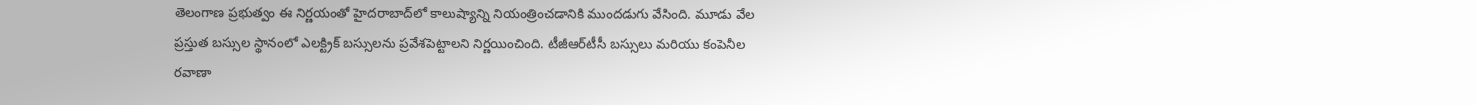తెలంగాణ ప్రభుత్వం ఈ నిర్ణయంతో హైదరాబాద్‌లో కాలుష్యాన్ని నియంత్రించడానికి ముందడుగు వేసింది. మూడు వేల ప్రస్తుత బస్సుల స్థానంలో ఎలక్ట్రిక్ బస్సులను ప్రవేశపెట్టాలని నిర్ణయించింది. టీజీఆర్‌టీసీ బస్సులు మరియు కంపెనీల రవాణా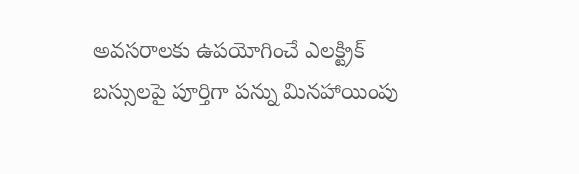అవసరాలకు ఉపయోగించే ఎలక్ట్రిక్ బస్సులపై పూర్తిగా పన్ను మినహాయింపు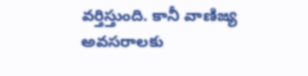వర్తిస్తుంది. కానీ వాణిజ్య అవసరాలకు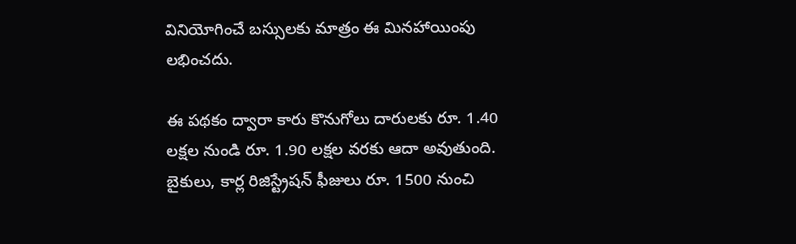వినియోగించే బస్సులకు మాత్రం ఈ మినహాయింపు లభించదు.

ఈ పథకం ద్వారా కారు కొనుగోలు దారులకు రూ. 1.40 లక్షల నుండి రూ. 1.90 లక్షల వరకు ఆదా అవుతుంది. బైకులు, కార్ల రిజిస్ట్రేషన్ ఫీజులు రూ. 1500 నుంచి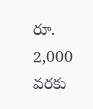రూ. 2,000 వరకు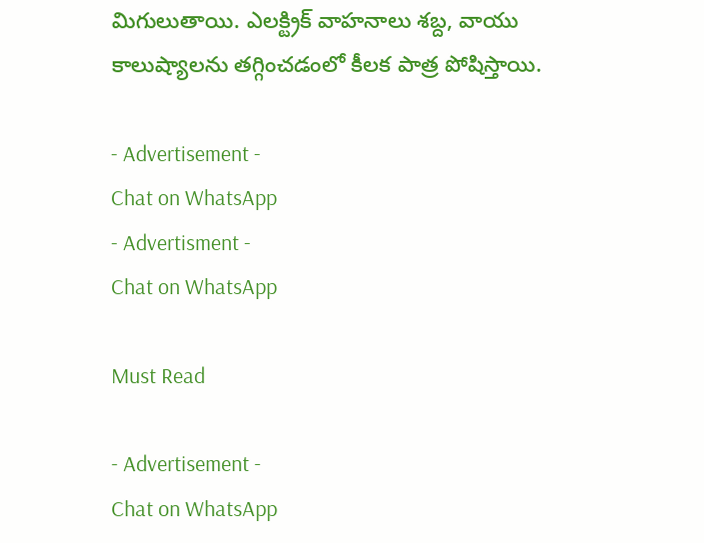మిగులుతాయి. ఎలక్ట్రిక్ వాహనాలు శబ్ద, వాయు కాలుష్యాలను తగ్గించడంలో కీలక పాత్ర పోషిస్తాయి.

- Advertisement -
Chat on WhatsApp
- Advertisment -
Chat on WhatsApp

Must Read

- Advertisement -
Chat on WhatsApp